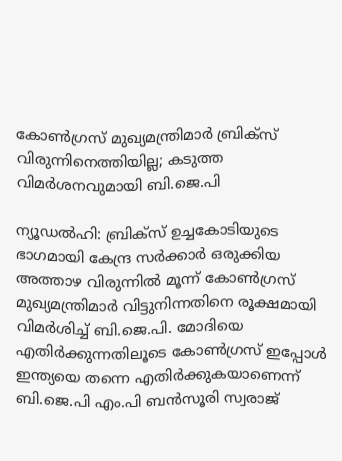കോൺഗ്രസ് മുഖ്യമന്ത്രിമാർ ബ്രിക്സ് വിരുന്നിനെത്തിയില്ല; കടുത്ത വിമർശനവുമായി ബി.ജെ.പി

ന്യൂഡൽഹി: ബ്രിക്സ് ഉച്ചകോടിയുടെ ഭാഗമായി കേന്ദ്ര സർക്കാർ ഒരുക്കിയ അത്താഴ വിരുന്നിൽ മൂന്ന് കോൺഗ്രസ് മുഖ്യമന്ത്രിമാർ വിട്ടുനിന്നതിനെ രൂക്ഷമായി വിമർശിച്ച് ബി.ജെ.പി. മോദിയെ എതിർക്കുന്നതിലൂടെ കോൺഗ്രസ് ഇപ്പോൾ ഇന്ത്യയെ തന്നെ എതിർക്കുകയാണെന്ന് ബി.ജെ.പി എം.പി ബൻസൂരി സ്വരാജ്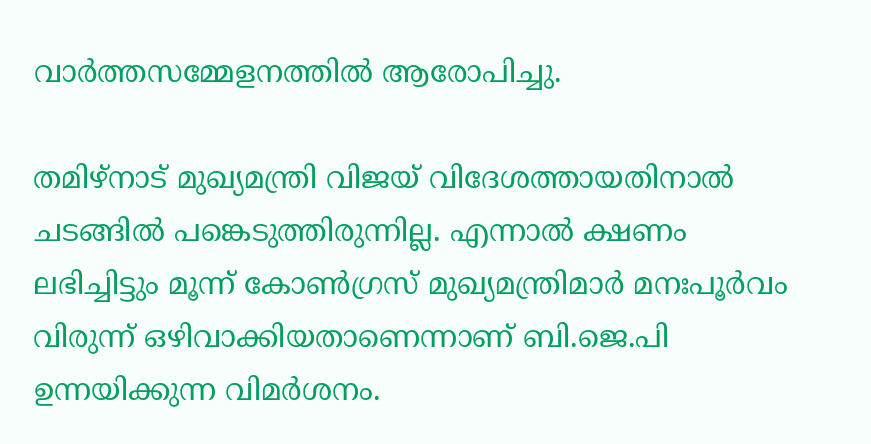വാർത്തസമ്മേളനത്തിൽ ആരോപിച്ചു.

തമിഴ്‌നാട് മുഖ്യമന്ത്രി വിജയ് വിദേശത്തായതിനാൽ ചടങ്ങിൽ പങ്കെടുത്തിരുന്നില്ല. എന്നാൽ ക്ഷണം ലഭിച്ചിട്ടും മൂന്ന് കോൺഗ്രസ് മുഖ്യമന്ത്രിമാർ മനഃപൂർവം വിരുന്ന് ഒഴിവാക്കിയതാണെന്നാണ് ബി.ജെ.പി ഉന്നയിക്കുന്ന വിമർശനം.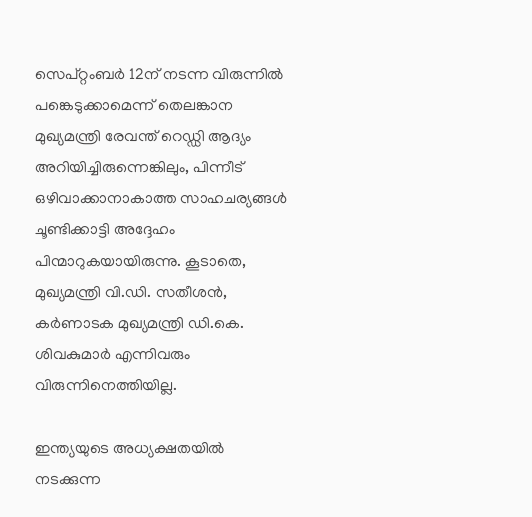സെപ്റ്റംബർ 12ന് നടന്ന വിരുന്നിൽ പങ്കെടുക്കാമെന്ന് തെലങ്കാന മുഖ്യമന്ത്രി രേവന്ത് റെഡ്ഡി ആദ്യം അറിയിച്ചിരുന്നെങ്കിലും, പിന്നീട് ഒഴിവാക്കാനാകാത്ത സാഹചര്യങ്ങൾ ചൂണ്ടിക്കാട്ടി അദ്ദേഹം പിന്മാറുകയായിരുന്നു. കൂടാതെ, മുഖ്യമന്ത്രി വി.ഡി. സതീശൻ, കർണാടക മുഖ്യമന്ത്രി ഡി.കെ. ശിവകുമാർ എന്നിവരും വിരുന്നിനെത്തിയില്ല.

ഇന്ത്യയുടെ അധ്യക്ഷതയിൽ നടക്കുന്ന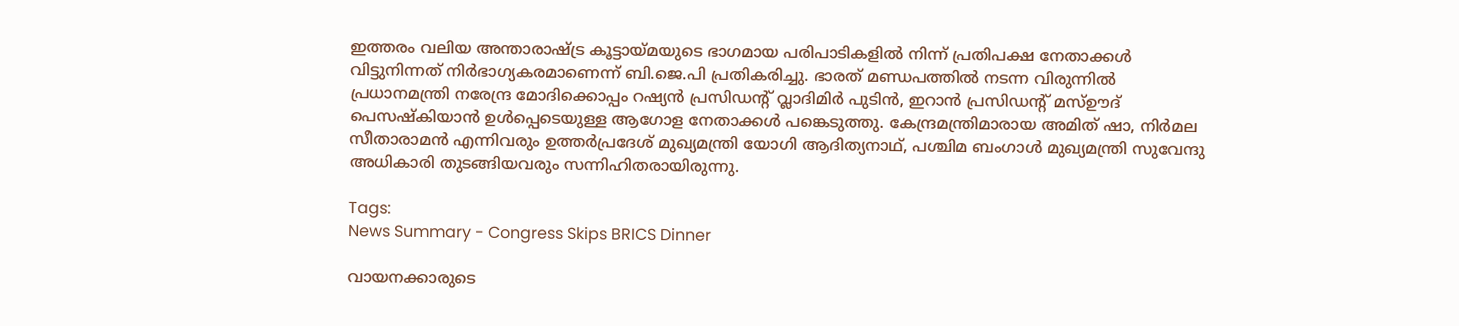ഇത്തരം വലിയ അന്താരാഷ്ട്ര കൂട്ടായ്മയുടെ ഭാഗമായ പരിപാടികളിൽ നിന്ന് പ്രതിപക്ഷ നേതാക്കൾ വിട്ടുനിന്നത് നിർഭാഗ്യകരമാണെന്ന് ബി.ജെ.പി പ്രതികരിച്ചു. ഭാരത് മണ്ഡപത്തിൽ നടന്ന വിരുന്നിൽ പ്രധാനമന്ത്രി നരേന്ദ്ര മോദിക്കൊപ്പം റഷ്യൻ പ്രസിഡന്റ് വ്ലാദിമിർ പുടിൻ, ഇറാൻ പ്രസിഡന്റ് മസ്ഊദ് പെസഷ്കിയാൻ ഉൾപ്പെടെയുള്ള ആഗോള നേതാക്കൾ പങ്കെടുത്തു. കേന്ദ്രമന്ത്രിമാരായ അമിത് ഷാ, നിർമല സീതാരാമൻ എന്നിവരും ഉത്തർപ്രദേശ് മുഖ്യമന്ത്രി യോഗി ആദിത്യനാഥ്, പശ്ചിമ ബംഗാൾ മുഖ്യമന്ത്രി സുവേന്ദു അധികാരി തുടങ്ങിയവരും സന്നിഹിതരായിരുന്നു.

Tags:
News Summary - Congress Skips BRICS Dinner

വായനക്കാരുടെ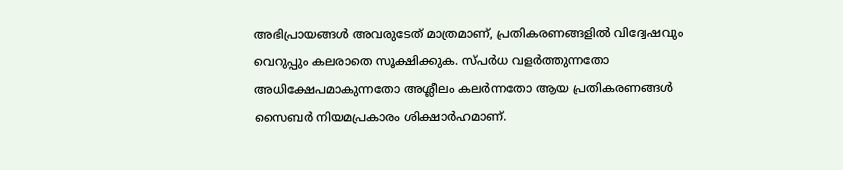അഭിപ്രായങ്ങള്‍ അവരുടേത് മാത്രമാണ്, പ്രതികരണങ്ങളിൽ വിദ്വേഷവും വെറുപ്പും കലരാതെ സൂക്ഷിക്കുക. സ്പർധ വളർത്തുന്നതോ അധിക്ഷേപമാകുന്നതോ അശ്ലീലം കലർന്നതോ ആയ പ്രതികരണങ്ങൾ സൈബർ നിയമപ്രകാരം ശിക്ഷാർഹമാണ്.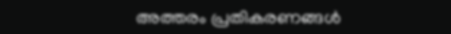അത്തരം പ്രതികരണങ്ങൾ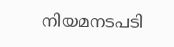നിയമനടപടി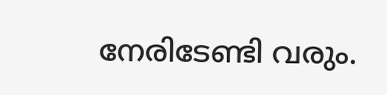നേരിടേണ്ടി വരും.